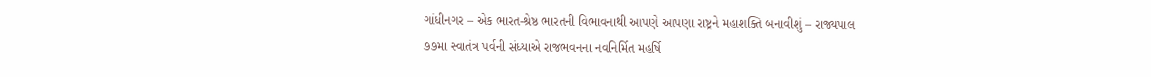ગાંધીનગર – એક ભારત-શ્રેષ્ઠ ભારતની વિભાવનાથી આપણે આપણા રાષ્ટ્રને મહાશક્તિ બનાવીશું – રાજ્યપાલ
૭૭મા સ્વાતંત્ર પર્વની સંધ્યાએ રાજભવનના નવનિર્મિત મહર્ષિ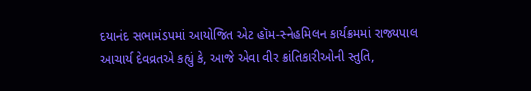દયાનંદ સભામંડપમાં આયોજિત એટ હૉમ-સ્નેહમિલન કાર્યક્રમમાં રાજ્યપાલ આચાર્ય દેવવ્રતએ કહ્યું કે, આજે એવા વીર ક્રાંતિકારીઓની સ્તુતિ,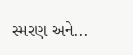સ્મરણ અને...